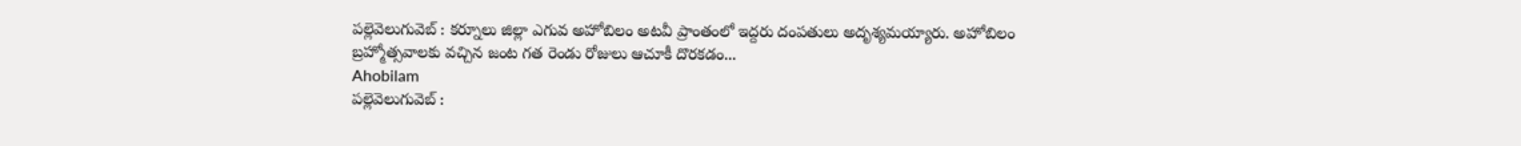పల్లెవెలుగువెబ్ : కర్నూలు జిల్లా ఎగువ అహోబిలం అటవీ ప్రాంతంలో ఇద్దరు దంపతులు అదృశ్యమయ్యారు. అహోబిలం బ్రహ్మోత్సవాలకు వచ్చిన జంట గత రెండు రోజులు ఆచూకీ దొరకడం...
Ahobilam
పల్లెవెలుగువెబ్ :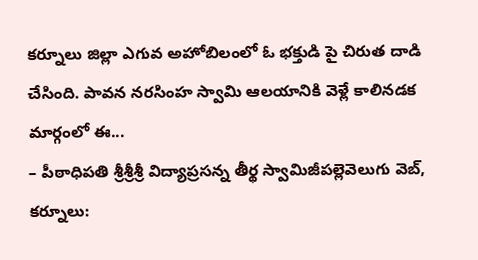కర్నూలు జిల్లా ఎగువ అహోబిలంలో ఓ భక్తుడి పై చిరుత దాడి చేసింది. పావన నరసింహ స్వామి ఆలయానికి వెళ్లే కాలినడక మార్గంలో ఈ...
– పీఠాధిపతి శ్రీశ్రీశ్రీ విద్యాప్రసన్న తీర్థ స్వామిజీపల్లెవెలుగు వెబ్, కర్నూలు: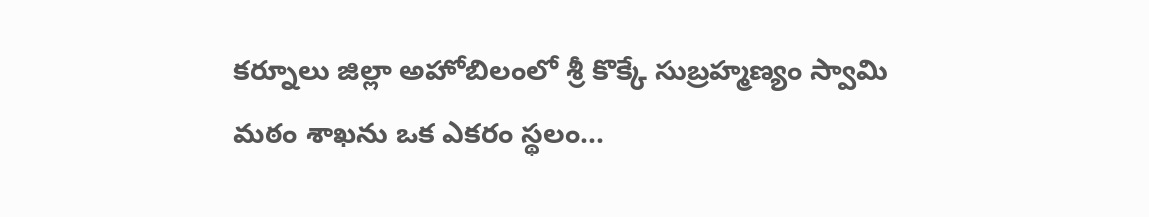కర్నూలు జిల్లా అహోబిలంలో శ్రీ కొక్కే సుబ్రహ్మణ్యం స్వామి మఠం శాఖను ఒక ఎకరం స్థలం...